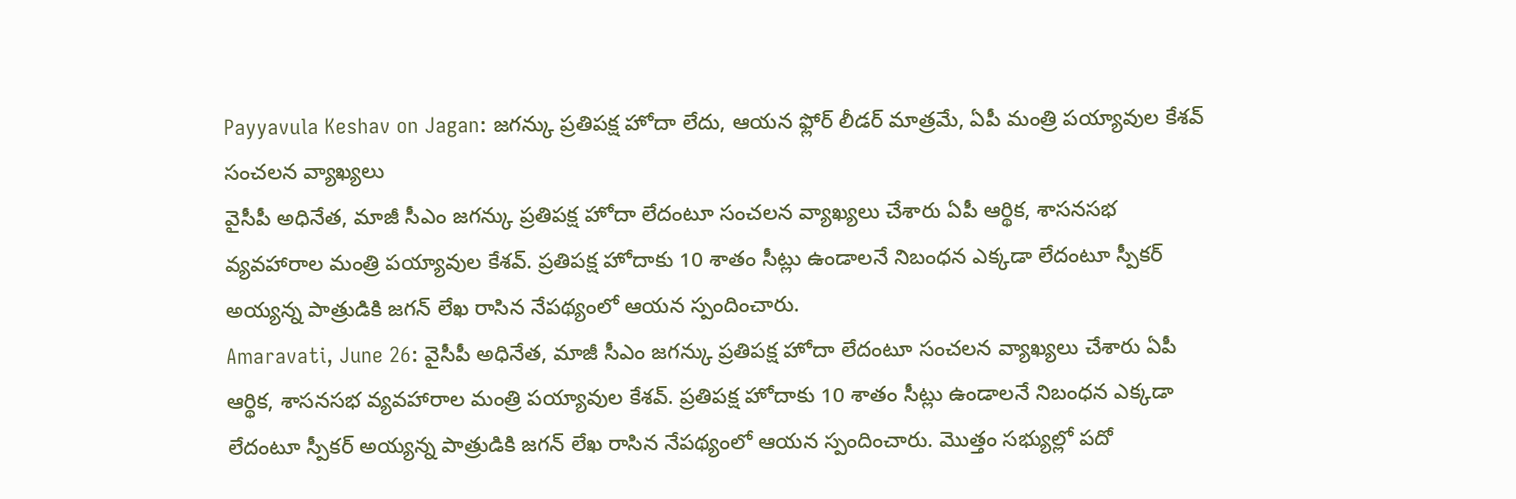Payyavula Keshav on Jagan: జగన్కు ప్రతిపక్ష హోదా లేదు, ఆయన ఫ్లోర్ లీడర్ మాత్రమే, ఏపీ మంత్రి పయ్యావుల కేశవ్ సంచలన వ్యాఖ్యలు
వైసీపీ అధినేత, మాజీ సీఎం జగన్కు ప్రతిపక్ష హోదా లేదంటూ సంచలన వ్యాఖ్యలు చేశారు ఏపీ ఆర్థిక, శాసనసభ వ్యవహారాల మంత్రి పయ్యావుల కేశవ్. ప్రతిపక్ష హోదాకు 10 శాతం సీట్లు ఉండాలనే నిబంధన ఎక్కడా లేదంటూ స్పీకర్ అయ్యన్న పాత్రుడికి జగన్ లేఖ రాసిన నేపథ్యంలో ఆయన స్పందించారు.
Amaravati, June 26: వైసీపీ అధినేత, మాజీ సీఎం జగన్కు ప్రతిపక్ష హోదా లేదంటూ సంచలన వ్యాఖ్యలు చేశారు ఏపీ ఆర్థిక, శాసనసభ వ్యవహారాల మంత్రి పయ్యావుల కేశవ్. ప్రతిపక్ష హోదాకు 10 శాతం సీట్లు ఉండాలనే నిబంధన ఎక్కడా లేదంటూ స్పీకర్ అయ్యన్న పాత్రుడికి జగన్ లేఖ రాసిన నేపథ్యంలో ఆయన స్పందించారు. మొత్తం సభ్యుల్లో పదో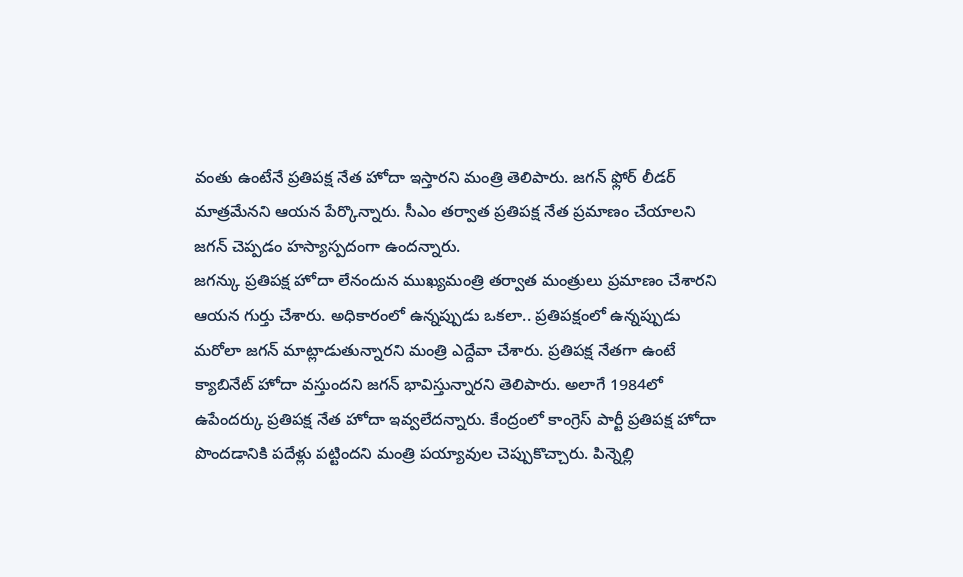వంతు ఉంటేనే ప్రతిపక్ష నేత హోదా ఇస్తారని మంత్రి తెలిపారు. జగన్ ఫ్లోర్ లీడర్ మాత్రమేనని ఆయన పేర్కొన్నారు. సీఎం తర్వాత ప్రతిపక్ష నేత ప్రమాణం చేయాలని జగన్ చెప్పడం హస్యాస్పదంగా ఉందన్నారు.
జగన్కు ప్రతిపక్ష హోదా లేనందున ముఖ్యమంత్రి తర్వాత మంత్రులు ప్రమాణం చేశారని ఆయన గుర్తు చేశారు. అధికారంలో ఉన్నప్పుడు ఒకలా.. ప్రతిపక్షంలో ఉన్నప్పుడు మరోలా జగన్ మాట్లాడుతున్నారని మంత్రి ఎద్దేవా చేశారు. ప్రతిపక్ష నేతగా ఉంటే క్యాబినేట్ హోదా వస్తుందని జగన్ భావిస్తున్నారని తెలిపారు. అలాగే 1984లో ఉపేందర్కు ప్రతిపక్ష నేత హోదా ఇవ్వలేదన్నారు. కేంద్రంలో కాంగ్రెస్ పార్టీ ప్రతిపక్ష హోదా పొందడానికి పదేళ్లు పట్టిందని మంత్రి పయ్యావుల చెప్పుకొచ్చారు. పిన్నెల్లి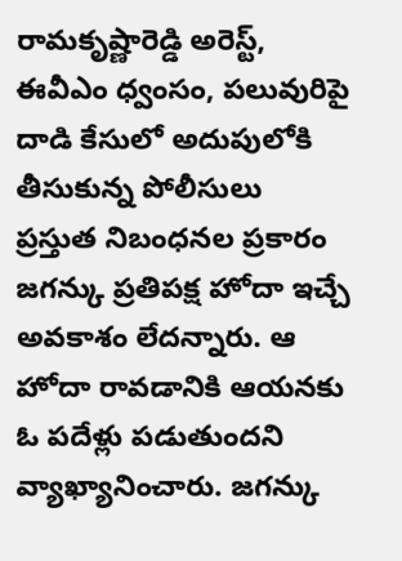రామకృష్ణారెడ్డి అరెస్ట్, ఈవీఎం ధ్వంసం, పలువురిపై దాడి కేసులో అదుపులోకి తీసుకున్న పోలీసులు
ప్రస్తుత నిబంధనల ప్రకారం జగన్కు ప్రతిపక్ష హోదా ఇచ్చే అవకాశం లేదన్నారు. ఆ హోదా రావడానికి ఆయనకు ఓ పదేళ్లు పడుతుందని వ్యాఖ్యానించారు. జగన్కు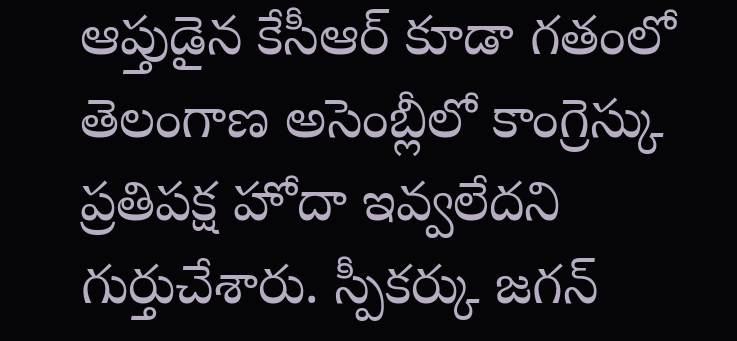ఆప్తుడైన కేసీఆర్ కూడా గతంలో తెలంగాణ అసెంబ్లీలో కాంగ్రెస్కు ప్రతిపక్ష హోదా ఇవ్వలేదని గుర్తుచేశారు. స్పీకర్కు జగన్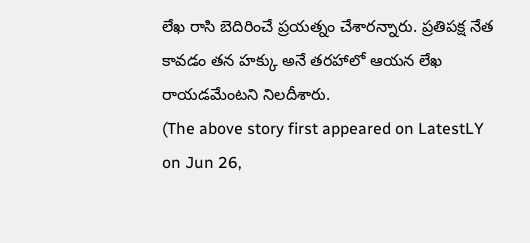లేఖ రాసి బెదిరించే ప్రయత్నం చేశారన్నారు. ప్రతిపక్ష నేత కావడం తన హక్కు అనే తరహాలో ఆయన లేఖ రాయడమేంటని నిలదీశారు.
(The above story first appeared on LatestLY on Jun 26,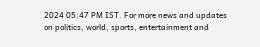2024 05:47 PM IST. For more news and updates on politics, world, sports, entertainment and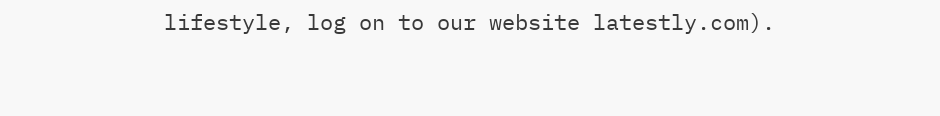lifestyle, log on to our website latestly.com).